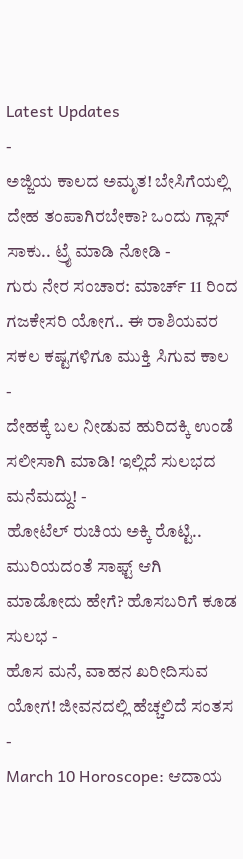Latest Updates
-
ಅಜ್ಜಿಯ ಕಾಲದ ಅಮೃತ! ಬೇಸಿಗೆಯಲ್ಲಿ ದೇಹ ತಂಪಾಗಿರಬೇಕಾ? ಒಂದು ಗ್ಲಾಸ್ ಸಾಕು.. ಟ್ರೈ ಮಾಡಿ ನೋಡಿ -
ಗುರು ನೇರ ಸಂಚಾರ: ಮಾರ್ಚ್ 11 ರಿಂದ ಗಜಕೇಸರಿ ಯೋಗ.. ಈ ರಾಶಿಯವರ ಸಕಲ ಕಷ್ಟಗಳಿಗೂ ಮುಕ್ತಿ ಸಿಗುವ ಕಾಲ -
ದೇಹಕ್ಕೆ ಬಲ ನೀಡುವ ಹುರಿದಕ್ಕಿ ಉಂಡೆ ಸಲೀಸಾಗಿ ಮಾಡಿ! ಇಲ್ಲಿದೆ ಸುಲಭದ ಮನೆಮದ್ದು! -
ಹೋಟೆಲ್ ರುಚಿಯ ಅಕ್ಕಿ ರೊಟ್ಟಿ.. ಮುರಿಯದಂತೆ ಸಾಫ್ಟ್ ಆಗಿ ಮಾಡೋದು ಹೇಗೆ? ಹೊಸಬರಿಗೆ ಕೂಡ ಸುಲಭ -
ಹೊಸ ಮನೆ, ವಾಹನ ಖರೀದಿಸುವ ಯೋಗ! ಜೀವನದಲ್ಲಿ ಹೆಚ್ಚಲಿದೆ ಸಂತಸ -
March 10 Horoscope: ಆದಾಯ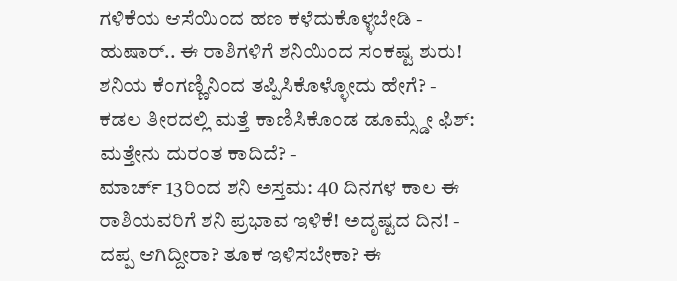ಗಳಿಕೆಯ ಆಸೆಯಿಂದ ಹಣ ಕಳೆದುಕೊಳ್ಳಬೇಡಿ -
ಹುಷಾರ್.. ಈ ರಾಶಿಗಳಿಗೆ ಶನಿಯಿಂದ ಸಂಕಷ್ಟ ಶುರು! ಶನಿಯ ಕೆಂಗಣ್ಣಿನಿಂದ ತಪ್ಪಿಸಿಕೊಳ್ಳೋದು ಹೇಗೆ? -
ಕಡಲ ತೀರದಲ್ಲಿ ಮತ್ತೆ ಕಾಣಿಸಿಕೊಂಡ ಡೂಮ್ಸ್ಡೇ ಫಿಶ್: ಮತ್ತೇನು ದುರಂತ ಕಾದಿದೆ? -
ಮಾರ್ಚ್ 13ರಿಂದ ಶನಿ ಅಸ್ತಮ: 40 ದಿನಗಳ ಕಾಲ ಈ ರಾಶಿಯವರಿಗೆ ಶನಿ ಪ್ರಭಾವ ಇಳಿಕೆ! ಅದೃಷ್ಟದ ದಿನ! -
ದಪ್ಪ ಆಗಿದ್ದೀರಾ? ತೂಕ ಇಳಿಸಬೇಕಾ? ಈ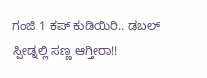ಗಂಜಿ 1 ಕಪ್ ಕುಡಿಯಿರಿ.. ಡಬಲ್ ಸ್ಪೀಡ್ನಲ್ಲಿ ಸಣ್ಣ ಆಗ್ತೀರಾ!!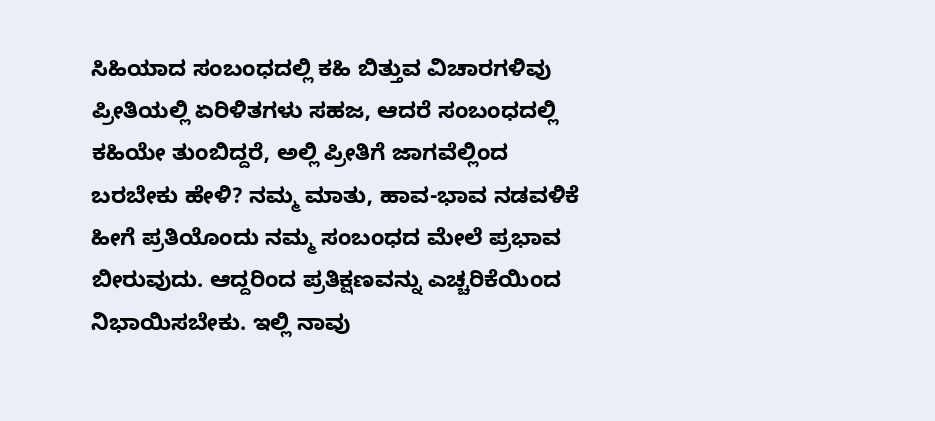ಸಿಹಿಯಾದ ಸಂಬಂಧದಲ್ಲಿ ಕಹಿ ಬಿತ್ತುವ ವಿಚಾರಗಳಿವು
ಪ್ರೀತಿಯಲ್ಲಿ ಏರಿಳಿತಗಳು ಸಹಜ, ಆದರೆ ಸಂಬಂಧದಲ್ಲಿ ಕಹಿಯೇ ತುಂಬಿದ್ದರೆ, ಅಲ್ಲಿ ಪ್ರೀತಿಗೆ ಜಾಗವೆಲ್ಲಿಂದ ಬರಬೇಕು ಹೇಳಿ? ನಮ್ಮ ಮಾತು, ಹಾವ-ಭಾವ ನಡವಳಿಕೆ ಹೀಗೆ ಪ್ರತಿಯೊಂದು ನಮ್ಮ ಸಂಬಂಧದ ಮೇಲೆ ಪ್ರಭಾವ ಬೀರುವುದು. ಆದ್ದರಿಂದ ಪ್ರತಿಕ್ಷಣವನ್ನು ಎಚ್ಚರಿಕೆಯಿಂದ ನಿಭಾಯಿಸಬೇಕು. ಇಲ್ಲಿ ನಾವು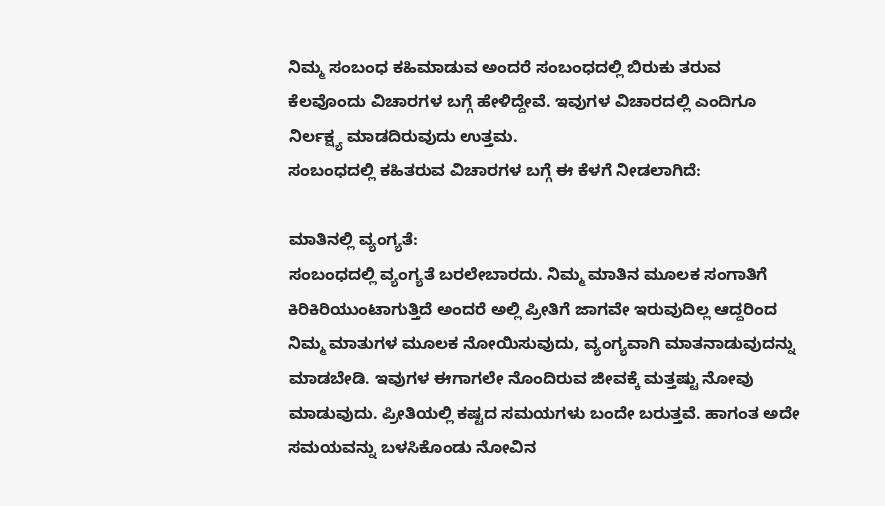ನಿಮ್ಮ ಸಂಬಂಧ ಕಹಿಮಾಡುವ ಅಂದರೆ ಸಂಬಂಧದಲ್ಲಿ ಬಿರುಕು ತರುವ ಕೆಲವೊಂದು ವಿಚಾರಗಳ ಬಗ್ಗೆ ಹೇಳಿದ್ದೇವೆ. ಇವುಗಳ ವಿಚಾರದಲ್ಲಿ ಎಂದಿಗೂ ನಿರ್ಲಕ್ಷ್ಯ ಮಾಡದಿರುವುದು ಉತ್ತಮ.
ಸಂಬಂಧದಲ್ಲಿ ಕಹಿತರುವ ವಿಚಾರಗಳ ಬಗ್ಗೆ ಈ ಕೆಳಗೆ ನೀಡಲಾಗಿದೆ:

ಮಾತಿನಲ್ಲಿ ವ್ಯಂಗ್ಯತೆ:
ಸಂಬಂಧದಲ್ಲಿ ವ್ಯಂಗ್ಯತೆ ಬರಲೇಬಾರದು. ನಿಮ್ಮ ಮಾತಿನ ಮೂಲಕ ಸಂಗಾತಿಗೆ ಕಿರಿಕಿರಿಯುಂಟಾಗುತ್ತಿದೆ ಅಂದರೆ ಅಲ್ಲಿ ಪ್ರೀತಿಗೆ ಜಾಗವೇ ಇರುವುದಿಲ್ಲ ಆದ್ದರಿಂದ ನಿಮ್ಮ ಮಾತುಗಳ ಮೂಲಕ ನೋಯಿಸುವುದು, ವ್ಯಂಗ್ಯವಾಗಿ ಮಾತನಾಡುವುದನ್ನು ಮಾಡಬೇಡಿ. ಇವುಗಳ ಈಗಾಗಲೇ ನೊಂದಿರುವ ಜೀವಕ್ಕೆ ಮತ್ತಷ್ಟು ನೋವು ಮಾಡುವುದು. ಪ್ರೀತಿಯಲ್ಲಿ ಕಷ್ಟದ ಸಮಯಗಳು ಬಂದೇ ಬರುತ್ತವೆ. ಹಾಗಂತ ಅದೇ ಸಮಯವನ್ನು ಬಳಸಿಕೊಂಡು ನೋವಿನ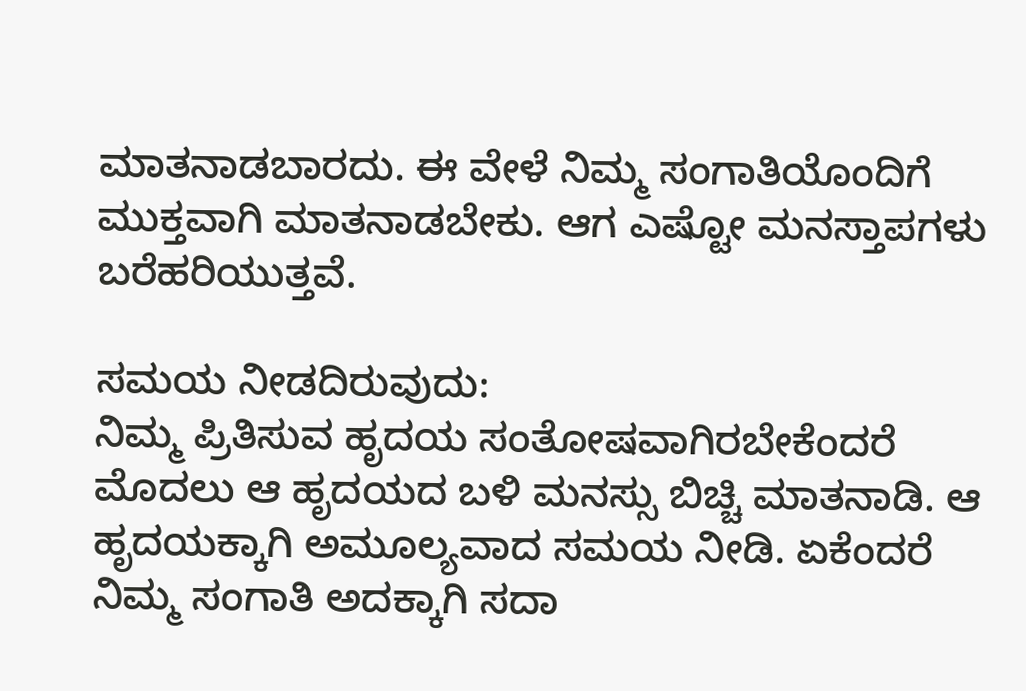ಮಾತನಾಡಬಾರದು. ಈ ವೇಳೆ ನಿಮ್ಮ ಸಂಗಾತಿಯೊಂದಿಗೆ ಮುಕ್ತವಾಗಿ ಮಾತನಾಡಬೇಕು. ಆಗ ಎಷ್ಟೋ ಮನಸ್ತಾಪಗಳು ಬರೆಹರಿಯುತ್ತವೆ.

ಸಮಯ ನೀಡದಿರುವುದು:
ನಿಮ್ಮ ಪ್ರಿತಿಸುವ ಹೃದಯ ಸಂತೋಷವಾಗಿರಬೇಕೆಂದರೆ ಮೊದಲು ಆ ಹೃದಯದ ಬಳಿ ಮನಸ್ಸು ಬಿಚ್ಚಿ ಮಾತನಾಡಿ. ಆ ಹೃದಯಕ್ಕಾಗಿ ಅಮೂಲ್ಯವಾದ ಸಮಯ ನೀಡಿ. ಏಕೆಂದರೆ ನಿಮ್ಮ ಸಂಗಾತಿ ಅದಕ್ಕಾಗಿ ಸದಾ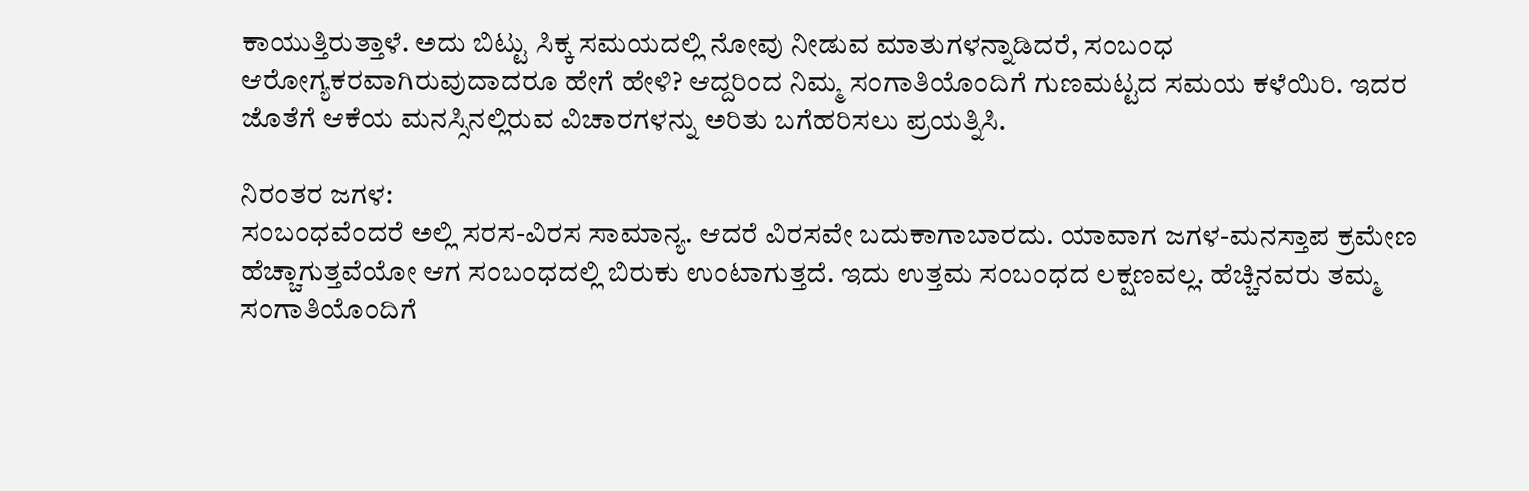ಕಾಯುತ್ತಿರುತ್ತಾಳೆ. ಅದು ಬಿಟ್ಟು ಸಿಕ್ಕ ಸಮಯದಲ್ಲಿ ನೋವು ನೀಡುವ ಮಾತುಗಳನ್ನಾಡಿದರೆ, ಸಂಬಂಧ ಆರೋಗ್ಯಕರವಾಗಿರುವುದಾದರೂ ಹೇಗೆ ಹೇಳಿ? ಆದ್ದರಿಂದ ನಿಮ್ಮ ಸಂಗಾತಿಯೊಂದಿಗೆ ಗುಣಮಟ್ಟದ ಸಮಯ ಕಳೆಯಿರಿ. ಇದರ ಜೊತೆಗೆ ಆಕೆಯ ಮನಸ್ಸಿನಲ್ಲಿರುವ ವಿಚಾರಗಳನ್ನು ಅರಿತು ಬಗೆಹರಿಸಲು ಪ್ರಯತ್ನಿಸಿ.

ನಿರಂತರ ಜಗಳ:
ಸಂಬಂಧವೆಂದರೆ ಅಲ್ಲಿ ಸರಸ-ವಿರಸ ಸಾಮಾನ್ಯ. ಆದರೆ ವಿರಸವೇ ಬದುಕಾಗಾಬಾರದು. ಯಾವಾಗ ಜಗಳ-ಮನಸ್ತಾಪ ಕ್ರಮೇಣ ಹೆಚ್ಚಾಗುತ್ತವೆಯೋ ಆಗ ಸಂಬಂಧದಲ್ಲಿ ಬಿರುಕು ಉಂಟಾಗುತ್ತದೆ. ಇದು ಉತ್ತಮ ಸಂಬಂಧದ ಲಕ್ಷಣವಲ್ಲ. ಹೆಚ್ಚಿನವರು ತಮ್ಮ ಸಂಗಾತಿಯೊಂದಿಗೆ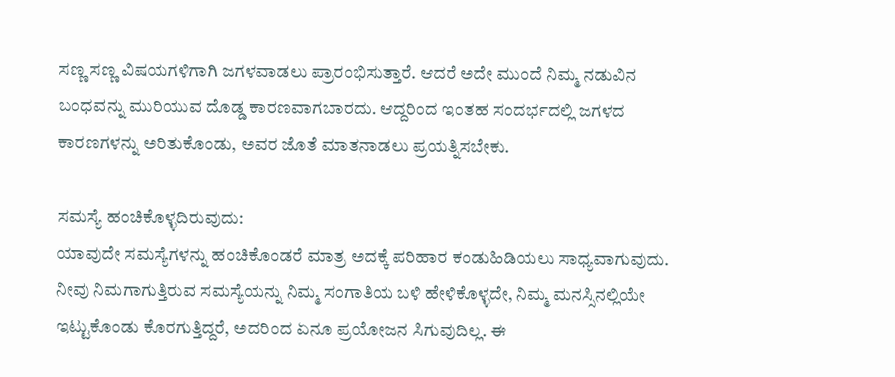ಸಣ್ಣ ಸಣ್ಣ ವಿಷಯಗಳಿಗಾಗಿ ಜಗಳವಾಡಲು ಪ್ರಾರಂಭಿಸುತ್ತಾರೆ. ಆದರೆ ಅದೇ ಮುಂದೆ ನಿಮ್ಮ ನಡುವಿನ ಬಂಧವನ್ನು ಮುರಿಯುವ ದೊಡ್ಡ ಕಾರಣವಾಗಬಾರದು. ಆದ್ದರಿಂದ ಇಂತಹ ಸಂದರ್ಭದಲ್ಲಿ ಜಗಳದ ಕಾರಣಗಳನ್ನು ಅರಿತುಕೊಂಡು, ಅವರ ಜೊತೆ ಮಾತನಾಡಲು ಪ್ರಯತ್ನಿಸಬೇಕು.

ಸಮಸ್ಯೆ ಹಂಚಿಕೊಳ್ಳದಿರುವುದು:
ಯಾವುದೇ ಸಮಸ್ಯೆಗಳನ್ನು ಹಂಚಿಕೊಂಡರೆ ಮಾತ್ರ ಅದಕ್ಕೆ ಪರಿಹಾರ ಕಂಡುಹಿಡಿಯಲು ಸಾಧ್ಯವಾಗುವುದು. ನೀವು ನಿಮಗಾಗುತ್ತಿರುವ ಸಮಸ್ಯೆಯನ್ನು ನಿಮ್ಮ ಸಂಗಾತಿಯ ಬಳಿ ಹೇಳಿಕೊಳ್ಳದೇ, ನಿಮ್ಮ ಮನಸ್ಸಿನಲ್ಲಿಯೇ ಇಟ್ಟುಕೊಂಡು ಕೊರಗುತ್ತಿದ್ದರೆ, ಅದರಿಂದ ಏನೂ ಪ್ರಯೋಜನ ಸಿಗುವುದಿಲ್ಲ. ಈ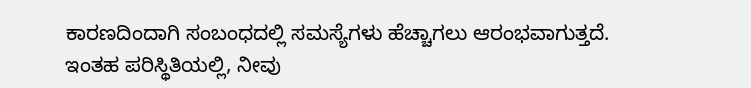ಕಾರಣದಿಂದಾಗಿ ಸಂಬಂಧದಲ್ಲಿ ಸಮಸ್ಯೆಗಳು ಹೆಚ್ಚಾಗಲು ಆರಂಭವಾಗುತ್ತದೆ. ಇಂತಹ ಪರಿಸ್ಥಿತಿಯಲ್ಲಿ, ನೀವು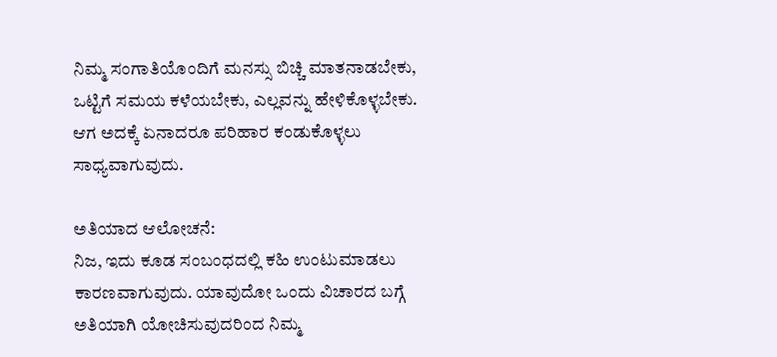ನಿಮ್ಮ ಸಂಗಾತಿಯೊಂದಿಗೆ ಮನಸ್ಸು ಬಿಚ್ಚಿ ಮಾತನಾಡಬೇಕು, ಒಟ್ಟಿಗೆ ಸಮಯ ಕಳೆಯಬೇಕು, ಎಲ್ಲವನ್ನು ಹೇಳಿಕೊಳ್ಳಬೇಕು. ಆಗ ಅದಕ್ಕೆ ಏನಾದರೂ ಪರಿಹಾರ ಕಂಡುಕೊಳ್ಳಲು ಸಾಧ್ಯವಾಗುವುದು.

ಅತಿಯಾದ ಆಲೋಚನೆ:
ನಿಜ, ಇದು ಕೂಡ ಸಂಬಂಧದಲ್ಲಿ ಕಹಿ ಉಂಟುಮಾಡಲು ಕಾರಣವಾಗುವುದು. ಯಾವುದೋ ಒಂದು ವಿಚಾರದ ಬಗ್ಗೆ ಅತಿಯಾಗಿ ಯೋಚಿಸುವುದರಿಂದ ನಿಮ್ಮ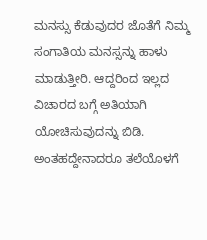ಮನಸ್ಸು ಕೆಡುವುದರ ಜೊತೆಗೆ ನಿಮ್ಮ ಸಂಗಾತಿಯ ಮನಸ್ಸನ್ನು ಹಾಳು ಮಾಡುತ್ತೀರಿ. ಆದ್ದರಿಂದ ಇಲ್ಲದ ವಿಚಾರದ ಬಗ್ಗೆ ಅತಿಯಾಗಿ ಯೋಚಿಸುವುದನ್ನು ಬಿಡಿ. ಅಂತಹದ್ದೇನಾದರೂ ತಲೆಯೊಳಗೆ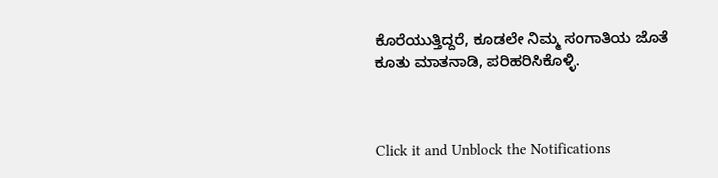ಕೊರೆಯುತ್ತಿದ್ದರೆ, ಕೂಡಲೇ ನಿಮ್ಮ ಸಂಗಾತಿಯ ಜೊತೆ ಕೂತು ಮಾತನಾಡಿ, ಪರಿಹರಿಸಿಕೊಳ್ಳಿ.



Click it and Unblock the Notifications